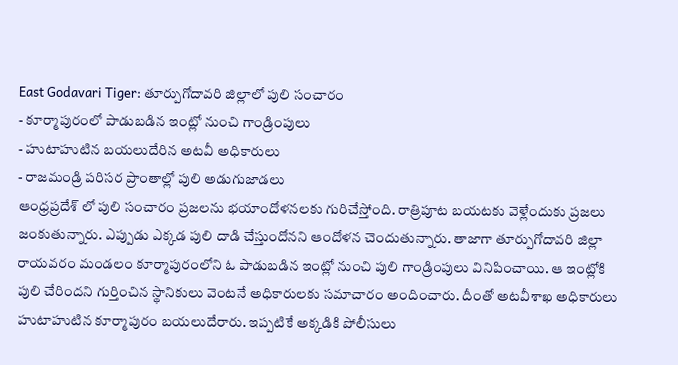East Godavari Tiger: తూర్పుగోదావరి జిల్లాలో పులి సంచారం
- కూర్మాపురంలో పాడుబడిన ఇంట్లో నుంచి గాండ్రింపులు
- హుటాహుటిన బయలుదేరిన అటవీ అధికారులు
- రాజమండ్రి పరిసర ప్రాంతాల్లో పులి అడుగుజాడలు
ఆంధ్రప్రదేశ్ లో పులి సంచారం ప్రజలను భయాందోళనలకు గురిచేస్తోంది. రాత్రిపూట బయటకు వెళ్లేందుకు ప్రజలు జంకుతున్నారు. ఎప్పుడు ఎక్కడ పులి దాడి చేస్తుందోనని ఆందోళన చెందుతున్నారు. తాజాగా తూర్పుగోదావరి జిల్లా రాయవరం మండలం కూర్మాపురంలోని ఓ పాడుబడిన ఇంట్లో నుంచి పులి గాండ్రింపులు వినిపించాయి. ఆ ఇంట్లోకి పులి చేరిందని గుర్తించిన స్థానికులు వెంటనే అధికారులకు సమాచారం అందించారు. దీంతో అటవీశాఖ అధికారులు హుటాహుటిన కూర్మాపురం బయలుదేరారు. ఇప్పటికే అక్కడికి పోలీసులు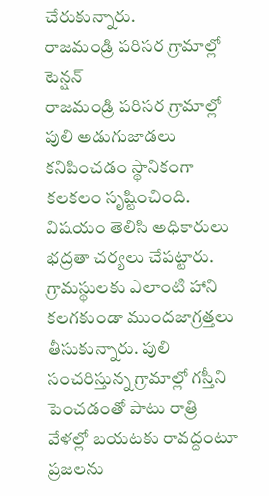చేరుకున్నారు.
రాజమండ్రి పరిసర గ్రామాల్లో టెన్షన్
రాజమండ్రి పరిసర గ్రామాల్లో పులి అడుగుజాడలు కనిపించడం స్థానికంగా కలకలం సృష్టించింది. విషయం తెలిసి అధికారులు భద్రతా చర్యలు చేపట్టారు. గ్రామస్థులకు ఎలాంటి హాని కలగకుండా ముందజాగ్రత్తలు తీసుకున్నారు. పులి సంచరిస్తున్న గ్రామాల్లో గస్తీని పెంచడంతో పాటు రాత్రి వేళల్లో బయటకు రావద్దంటూ ప్రజలను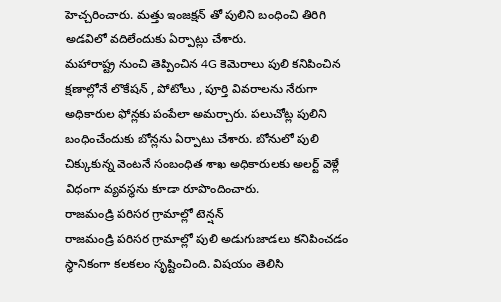హెచ్చరించారు. మత్తు ఇంజక్షన్ తో పులిని బంధించి తిరిగి అడవిలో వదిలేందుకు ఏర్పాట్లు చేశారు.
మహారాష్ట్ర నుంచి తెప్పించిన 4G కెమెరాలు పులి కనిపించిన క్షణాల్లోనే లొకేషన్ , పోటోలు , పూర్తి వివరాలను నేరుగా అధికారుల ఫోన్లకు పంపేలా అమర్చారు. పలుచోట్ల పులిని బంధించేందుకు బోన్లను ఏర్పాటు చేశారు. బోనులో పులి చిక్కుకున్న వెంటనే సంబంధిత శాఖ అధికారులకు అలర్ట్ వెళ్లే విధంగా వ్యవస్థను కూడా రూపొందించారు.
రాజమండ్రి పరిసర గ్రామాల్లో టెన్షన్
రాజమండ్రి పరిసర గ్రామాల్లో పులి అడుగుజాడలు కనిపించడం స్థానికంగా కలకలం సృష్టించింది. విషయం తెలిసి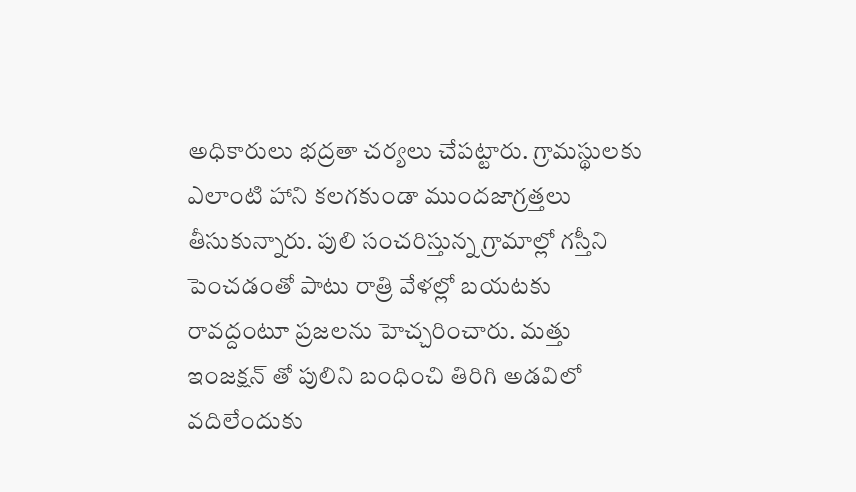అధికారులు భద్రతా చర్యలు చేపట్టారు. గ్రామస్థులకు ఎలాంటి హాని కలగకుండా ముందజాగ్రత్తలు తీసుకున్నారు. పులి సంచరిస్తున్న గ్రామాల్లో గస్తీని పెంచడంతో పాటు రాత్రి వేళల్లో బయటకు రావద్దంటూ ప్రజలను హెచ్చరించారు. మత్తు ఇంజక్షన్ తో పులిని బంధించి తిరిగి అడవిలో వదిలేందుకు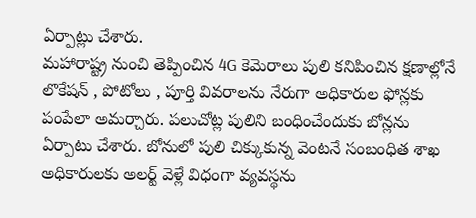ఏర్పాట్లు చేశారు.
మహారాష్ట్ర నుంచి తెప్పించిన 4G కెమెరాలు పులి కనిపించిన క్షణాల్లోనే లొకేషన్ , పోటోలు , పూర్తి వివరాలను నేరుగా అధికారుల ఫోన్లకు పంపేలా అమర్చారు. పలుచోట్ల పులిని బంధించేందుకు బోన్లను ఏర్పాటు చేశారు. బోనులో పులి చిక్కుకున్న వెంటనే సంబంధిత శాఖ అధికారులకు అలర్ట్ వెళ్లే విధంగా వ్యవస్థను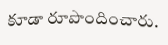కూడా రూపొందించారు.